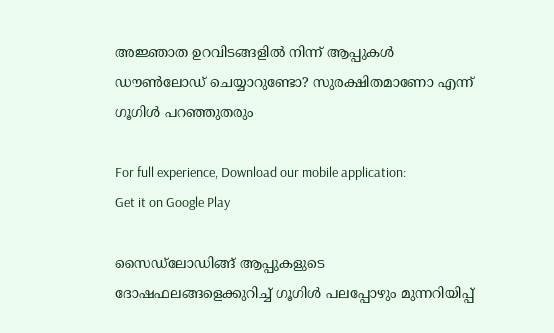അജ്ഞാത ഉറവിടങ്ങളില്‍ നിന്ന് ആപ്പുകള്‍ ഡൗണ്‍ലോഡ് ചെയ്യാറുണ്ടോ? സുരക്ഷിതമാണോ എന്ന് ഗൂഗിള്‍ പറഞ്ഞുതരും

For full experience, Download our mobile application:
Get it on Google Play

സൈഡ്‌ലോഡിങ്ങ് ആപ്പുകളുടെ ദോഷഫലങ്ങളെക്കുറിച്ച്‌ ഗൂഗിള്‍ പലപ്പോഴും മുന്നറിയിപ്പ്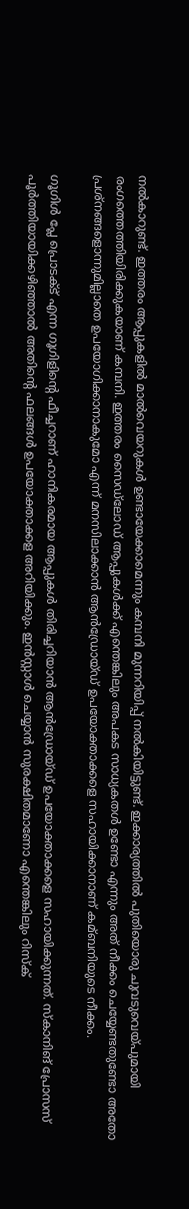നല്‍കാറുണ്ട്. ഇത്തരം ആപ്പുകളില്‍ മാല്‍വെയറുകള്‍ ഉണ്ടായേക്കാമെന്നും കമ്പനി മുന്നറിയിപ്പ് നല്‍കിയിട്ടുണ്ട്. ഇക്കാര്യത്തില്‍ പുതിയൊരു ചുവടുവെയ്പുമായി രംഗത്തെത്തിയിരിക്കുകയാണ് കമ്പനി. ഇത്തരം സൈഡ്‌ലോഡ് ആപ്പുകള്‍ക്ക് എന്തെങ്കിലും അപകട സാധ്യകതള്‍ ഉണ്ടോ എന്നും അത് നീക്കം ചെയ്യേണ്ടതുണ്ടോ അതോ പ്രശ്‌നങ്ങളൊന്നുമില്ലാതെ ഉപയോഗിക്കാനാകുമോ എന്ന് മനസിലാക്കാൻ ആൻഡ്രോയ്ഡ് ഉപയോക്താക്കളെ സഹായിക്കാനാണ് കമ്ബനിയുടെ നീക്കം.

ഗൂഗിള്‍ പ്ലേ പ്രൊടക്‌ട് എന്ന ഗൂഗിളിന്റെ ഫീച്ചറാണ് ഹാനികരമായ ആപ്പുകള്‍ തിരിച്ചറിയാൻ ആൻഡ്രോയ്ഡ് ഉപയോക്താക്കളെ സഹായിക്കുന്നത്. സ്കാനിങ് പ്രോസസ് പൂര്‍ത്തിയായിക്കഴിഞ്ഞാല്‍ അതിന്റെ ഫലങ്ങള്‍ ഉപയോക്താക്കള അറിയിക്കും. ഇൻസ്റ്റാള്‍ ചെയ്യാൻ സുരക്ഷിതമാണോ എന്തെങ്കിലും റിസ്ക്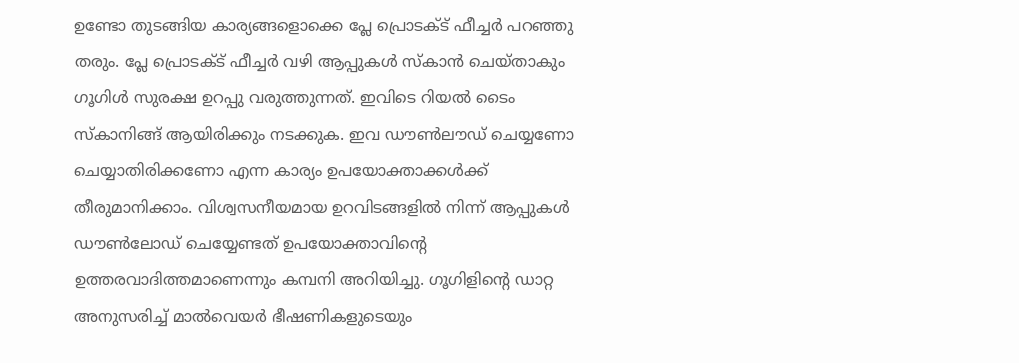ഉണ്ടോ തുടങ്ങിയ കാര്യങ്ങളൊക്കെ പ്ലേ പ്രൊടക്‌ട് ഫീച്ചര്‍ പറഞ്ഞു തരും. പ്ലേ പ്രൊടക്‌ട് ഫീച്ചര്‍ വഴി ആപ്പുകള്‍ സ്കാൻ ചെയ്താകും ഗൂഗിള്‍ സുരക്ഷ ഉറപ്പു വരുത്തുന്നത്. ഇവിടെ റിയല്‍ ടൈം സ്കാനിങ്ങ് ആയിരിക്കും നടക്കുക. ഇവ ഡൗണ്‍ലൗഡ് ചെയ്യണോ ചെയ്യാതിരിക്കണോ എന്ന കാര്യം ഉപയോക്താക്കള്‍ക്ക് തീരുമാനിക്കാം. വിശ്വസനീയമായ ഉറവിടങ്ങളില്‍ നിന്ന് ആപ്പുകള്‍ ഡൗണ്‍ലോഡ് ചെയ്യേണ്ടത് ഉപയോക്താവിന്റെ ഉത്തരവാദിത്തമാണെന്നും കമ്പനി അറിയിച്ചു. ഗൂഗിളിന്റെ ഡാറ്റ അനുസരിച്ച്‌ മാല്‍വെയര്‍ ഭീഷണികളുടെയും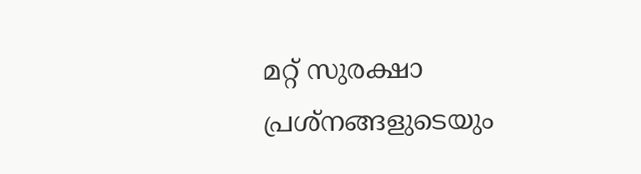മറ്റ് സുരക്ഷാ പ്രശ്നങ്ങളുടെയും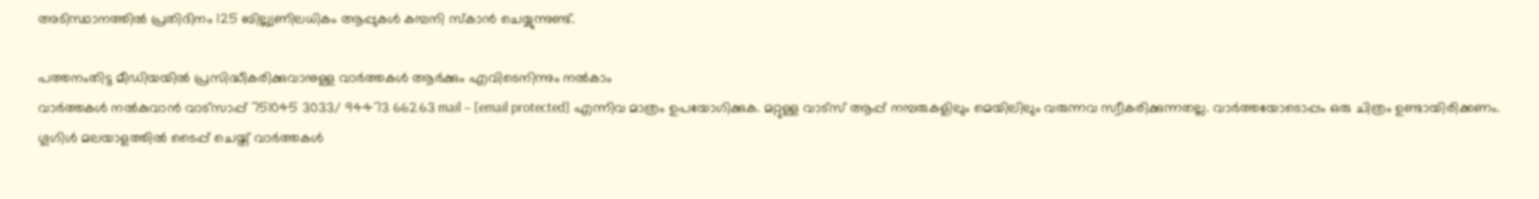അടിസ്ഥാനത്തില്‍ പ്രതിദിനം 125 ബില്ല്യണിലധികം ആപ്പുകള്‍ കമ്പനി സ്കാൻ ചെയ്യുന്നുണ്ട്.

പത്തനംതിട്ട മീഡിയയില്‍ പ്രസിദ്ധീകരിക്കുവാനുള്ള വാര്‍ത്തകള്‍ ആര്‍ക്കും എവിടെനിന്നും നല്‍കാം
വാര്‍ത്തകള്‍ നല്‍കുവാന്‍ വാട്സാപ്പ് 751045 3033/ 94473 66263 mail – [email protected] എന്നിവ മാത്രം ഉപയോഗിക്കുക. മറ്റുള്ള വാട്സ് ആപ്പ് നമ്പരുകളിലും മെയിലിലും വരുന്നവ സ്വീകരിക്കുന്നതല്ല. വാര്‍ത്തയോടൊപ്പം ഒരു ചിത്രം ഉണ്ടായിരിക്കണം. ഗൂഗിള്‍ മലയാളത്തില്‍ ടൈപ്പ് ചെയ്ത് വാര്‍ത്തകള്‍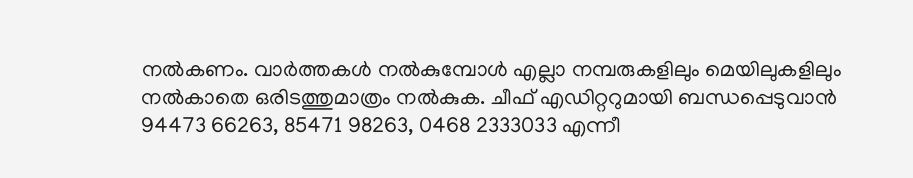നല്‍കണം. വാര്‍ത്തകള്‍ നല്‍കുമ്പോള്‍ എല്ലാ നമ്പരുകളിലും മെയിലുകളിലും നല്‍കാതെ ഒരിടത്തുമാത്രം നല്‍കുക. ചീഫ് എഡിറ്ററുമായി ബന്ധപ്പെടുവാന്‍  94473 66263, 85471 98263, 0468 2333033 എന്നീ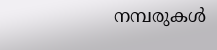നമ്പരുകള്‍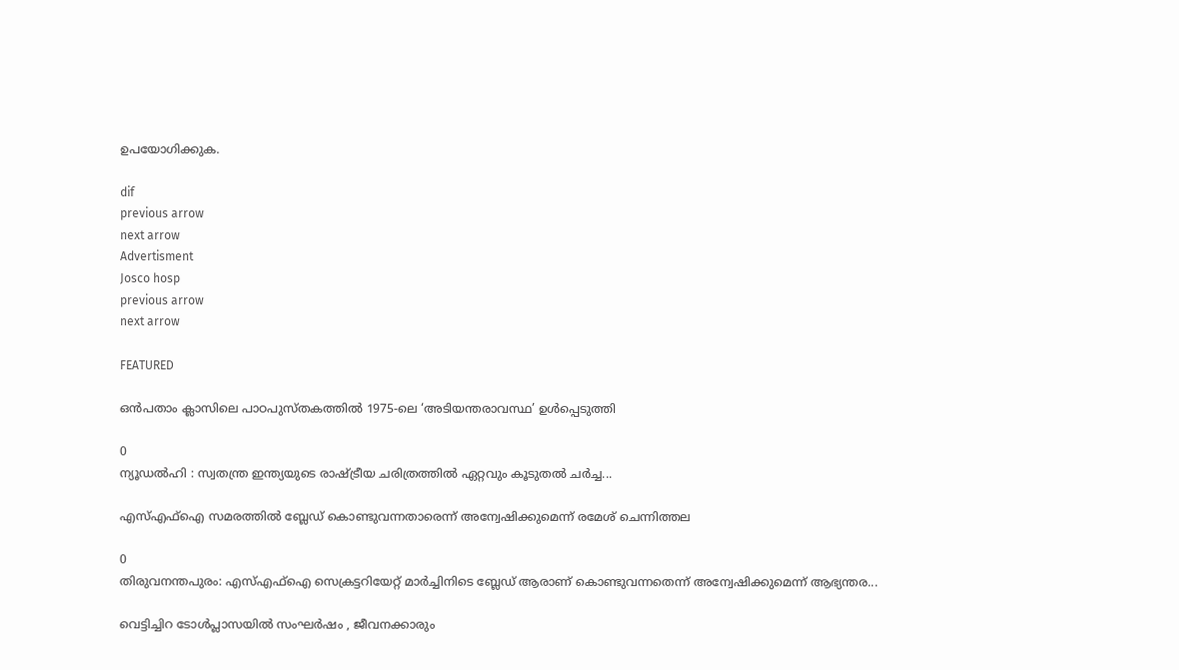ഉപയോഗിക്കുക.

dif
previous arrow
next arrow
Advertisment
Josco hosp
previous arrow
next arrow

FEATURED

ഒൻപതാം ക്ലാസിലെ പാഠപുസ്തകത്തിൽ 1975-ലെ ‘അടിയന്തരാവസ്ഥ’ ഉൾപ്പെടുത്തി

0
ന്യൂഡൽഹി : സ്വതന്ത്ര ഇന്ത്യയുടെ രാഷ്ട്രീയ ചരിത്രത്തിൽ ഏറ്റവും കൂടുതൽ ചർച്ച...

എസ്എഫ്ഐ സമരത്തിൽ ബ്ലേഡ് കൊണ്ടുവന്നതാരെന്ന് അന്വേഷിക്കുമെന്ന് രമേശ് ചെന്നിത്തല

0
തിരുവനന്തപുരം: എസ്എഫ്ഐ സെക്രട്ടറിയേറ്റ് മാർച്ചിനിടെ ബ്ലേഡ് ആരാണ് കൊണ്ടുവന്നതെന്ന് അന്വേഷിക്കുമെന്ന് ആഭ്യന്തര...

വെട്ടിച്ചിറ ടോൾപ്ലാസയിൽ സംഘർഷം , ജീവനക്കാരും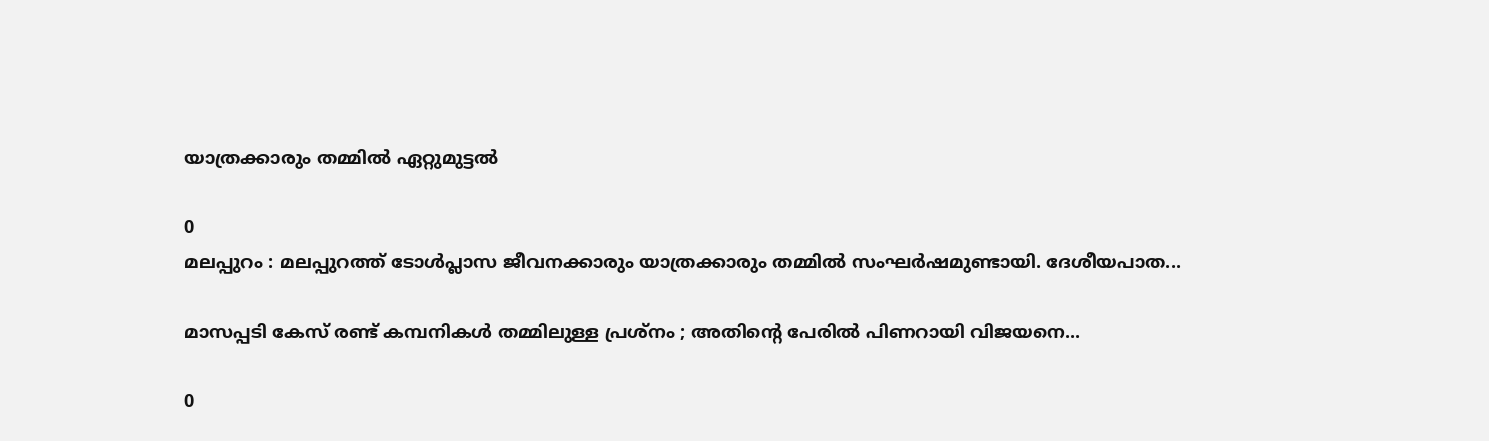യാത്രക്കാരും തമ്മിൽ ഏറ്റുമുട്ടൽ

0
മലപ്പുറം : മലപ്പുറത്ത് ടോൾപ്ലാസ ജീവനക്കാരും യാത്രക്കാരും തമ്മിൽ സംഘർഷമുണ്ടായി. ദേശീയപാത...

മാസപ്പടി കേസ് രണ്ട് കമ്പനികൾ തമ്മിലുള്ള പ്രശ്നം ; അതിൻ്റെ പേരിൽ പിണറായി വിജയനെ...

0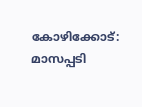കോഴിക്കോട്: മാസപ്പടി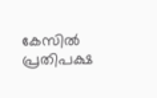കേസിൽ പ്രതിപക്ഷ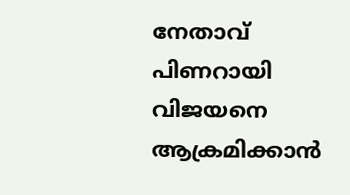നേതാവ് പിണറായി വിജയനെ ആക്രമിക്കാൻ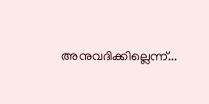അനുവദിക്കില്ലെന്ന്...